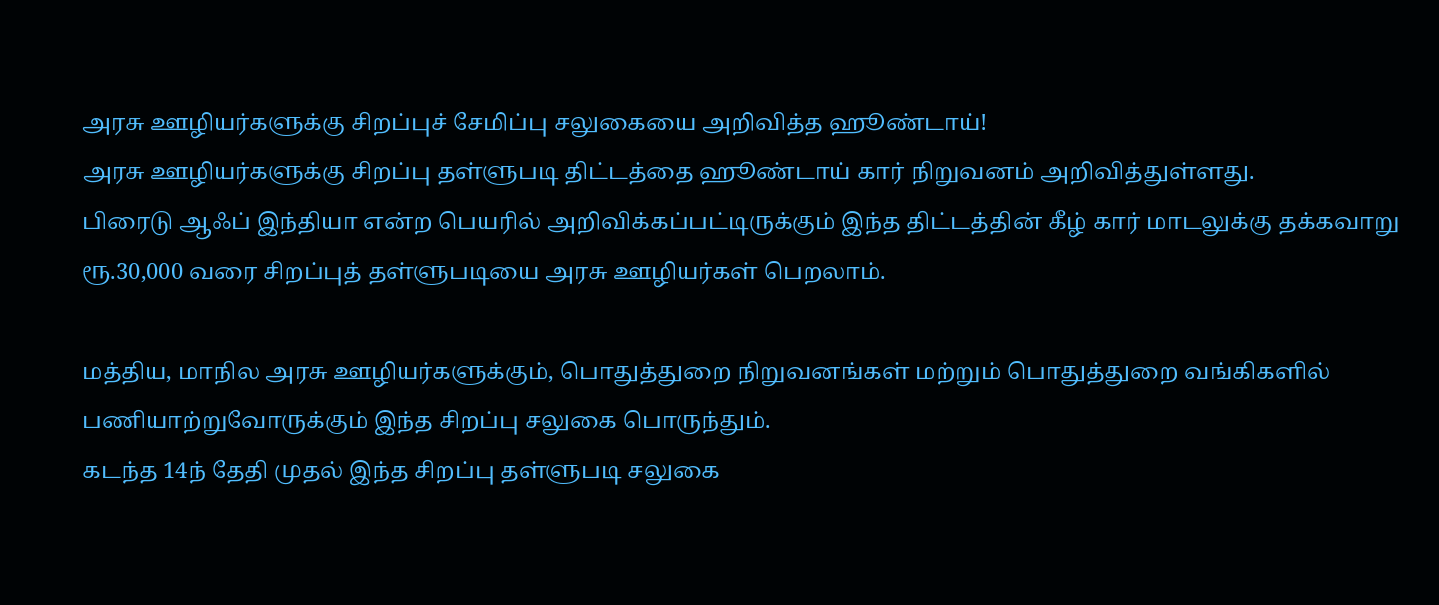அரசு ஊழியர்களுக்கு சிறப்புச் சேமிப்பு சலுகையை அறிவித்த ஹூண்டாய்!
அரசு ஊழியர்களுக்கு சிறப்பு தள்ளுபடி திட்டத்தை ஹூண்டாய் கார் நிறுவனம் அறிவித்துள்ளது.
பிரைடு ஆஃப் இந்தியா என்ற பெயரில் அறிவிக்கப்பட்டிருக்கும் இந்த திட்டத்தின் கீழ் கார் மாடலுக்கு தக்கவாறு ரூ.30,000 வரை சிறப்புத் தள்ளுபடியை அரசு ஊழியர்கள் பெறலாம்.

மத்திய, மாநில அரசு ஊழியர்களுக்கும், பொதுத்துறை நிறுவனங்கள் மற்றும் பொதுத்துறை வங்கிகளில் பணியாற்றுவோருக்கும் இந்த சிறப்பு சலுகை பொருந்தும்.
கடந்த 14ந் தேதி முதல் இந்த சிறப்பு தள்ளுபடி சலுகை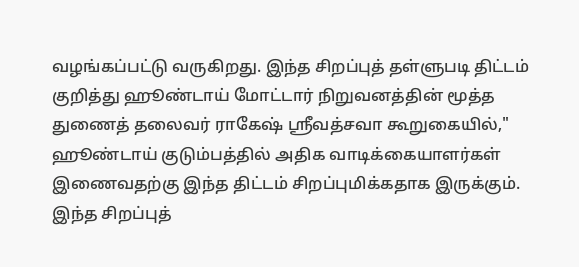வழங்கப்பட்டு வருகிறது. இந்த சிறப்புத் தள்ளுபடி திட்டம் குறித்து ஹூண்டாய் மோட்டார் நிறுவனத்தின் மூத்த துணைத் தலைவர் ராகேஷ் ஸ்ரீவத்சவா கூறுகையில்," ஹூண்டாய் குடும்பத்தில் அதிக வாடிக்கையாளர்கள் இணைவதற்கு இந்த திட்டம் சிறப்புமிக்கதாக இருக்கும்.
இந்த சிறப்புத்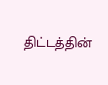திட்டத்தின்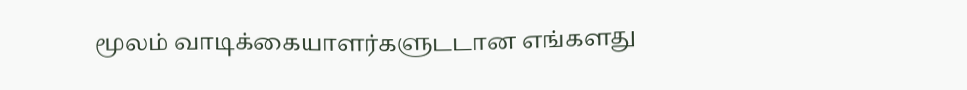மூலம் வாடிக்கையாளர்களுடடான எங்களது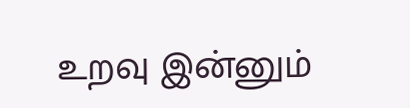உறவு இன்னும்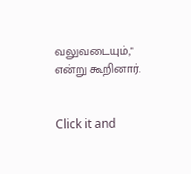வலுவடையும்," என்று கூறினார்.


Click it and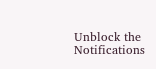Unblock the Notifications